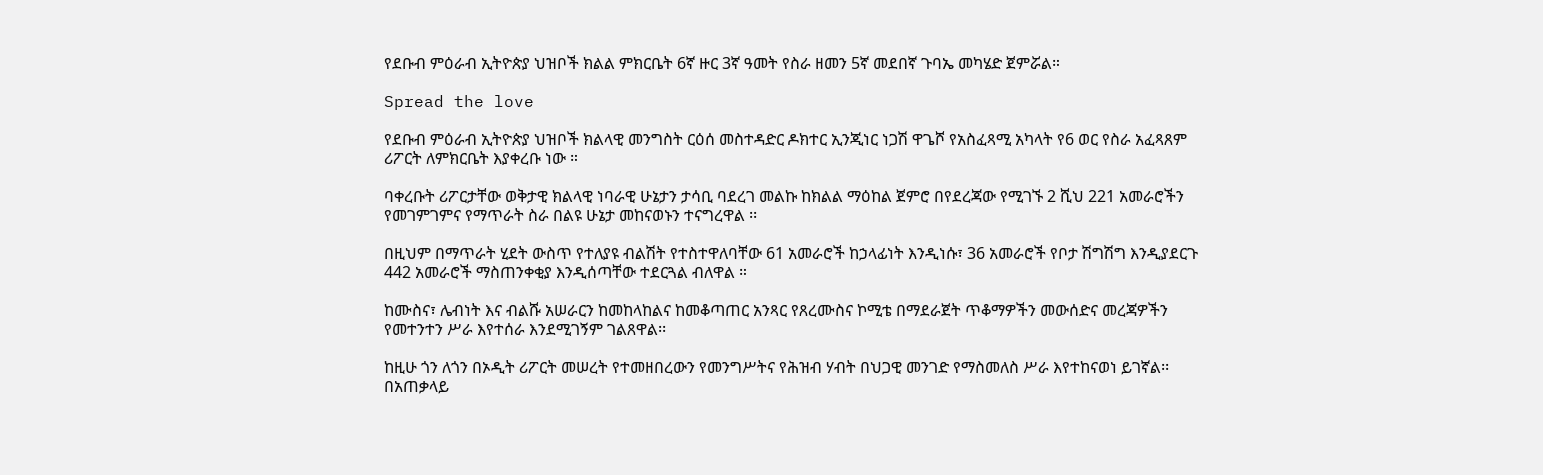የደቡብ ምዕራብ ኢትዮጵያ ህዝቦች ክልል ምክርቤት 6ኛ ዙር 3ኛ ዓመት የስራ ዘመን 5ኛ መደበኛ ጉባኤ መካሄድ ጀምሯል።

Spread the love

የደቡብ ምዕራብ ኢትዮጵያ ህዝቦች ክልላዊ መንግስት ርዕሰ መስተዳድር ዶክተር ኢንጂነር ነጋሽ ዋጌሾ የአስፈጻሚ አካላት የ6 ወር የስራ አፈጻጸም ሪፖርት ለምክርቤት እያቀረቡ ነው ።

ባቀረቡት ሪፖርታቸው ወቅታዊ ክልላዊ ነባራዊ ሁኔታን ታሳቢ ባደረገ መልኩ ከክልል ማዕከል ጀምሮ በየደረጃው የሚገኙ 2 ሺህ 221 አመራሮችን የመገምገምና የማጥራት ስራ በልዩ ሁኔታ መከናወኑን ተናግረዋል ፡፡

በዚህም በማጥራት ሂደት ውስጥ የተለያዩ ብልሽት የተስተዋለባቸው 61 አመራሮች ከኃላፊነት እንዲነሱ፣ 36 አመራሮች የቦታ ሽግሽግ እንዲያደርጉ 442 አመራሮች ማስጠንቀቂያ እንዲሰጣቸው ተደርጓል ብለዋል ።

ከሙስና፣ ሌብነት እና ብልሹ አሠራርን ከመከላከልና ከመቆጣጠር አንጻር የጸረሙስና ኮሚቴ በማደራጀት ጥቆማዎችን መውሰድና መረጃዎችን የመተንተን ሥራ እየተሰራ እንደሚገኝም ገልጸዋል፡፡

ከዚሁ ጎን ለጎን በኦዲት ሪፖርት መሠረት የተመዘበረውን የመንግሥትና የሕዝብ ሃብት በህጋዊ መንገድ የማስመለስ ሥራ እየተከናወነ ይገኛል፡፡ በአጠቃላይ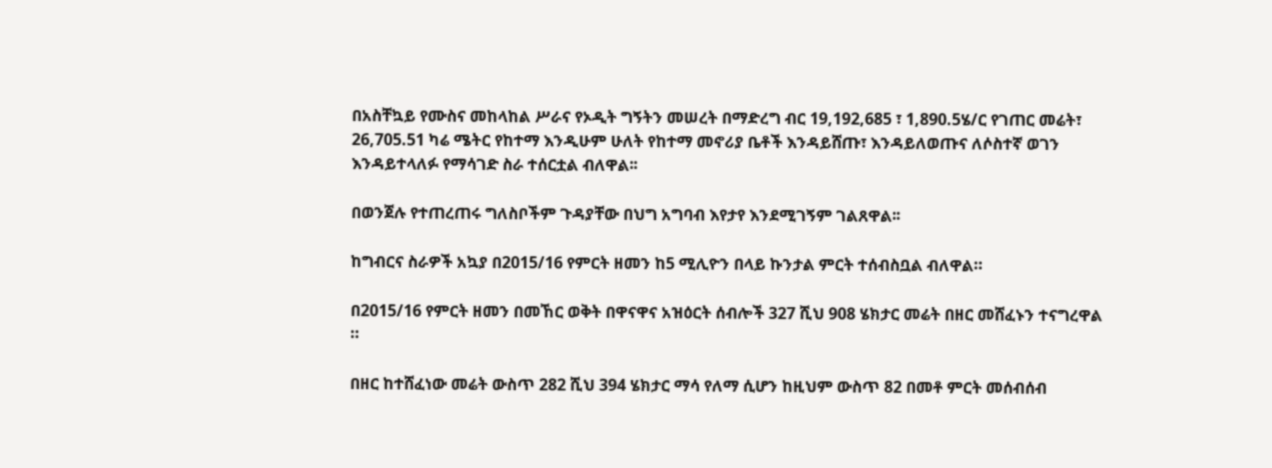በአስቸኳይ የሙስና መከላከል ሥራና የኦዲት ግኝትን መሠረት በማድረግ ብር 19,192,685 ፣ 1,890.5ሄ/ር የገጠር መሬት፣ 26,705.51 ካሬ ሜትር የከተማ እንዲሁም ሁለት የከተማ መኖሪያ ቤቶች እንዳይሸጡ፣ እንዳይለወጡና ለሶስተኛ ወገን እንዳይተላለፉ የማሳገድ ስራ ተሰርቷል ብለዋል፡፡

በወንጀሉ የተጠረጠሩ ግለስቦችም ጉዳያቸው በህግ አግባብ እየታየ እንደሚገኝም ገልጸዋል፡፡

ከግብርና ስራዎች አኳያ በ2015/16 የምርት ዘመን ከ5 ሚሊዮን በላይ ኩንታል ምርት ተሰብስቧል ብለዋል።

በ2015/16 የምርት ዘመን በመኸር ወቅት በዋናዋና አዝዕርት ሰብሎች 327 ሺህ 908 ሄክታር መሬት በዘር መሸፈኑን ተናግረዋል ።

በዘር ከተሸፈነው መሬት ውስጥ 282 ሺህ 394 ሄክታር ማሳ የለማ ሲሆን ከዚህም ውስጥ 82 በመቶ ምርት መሰብሰብ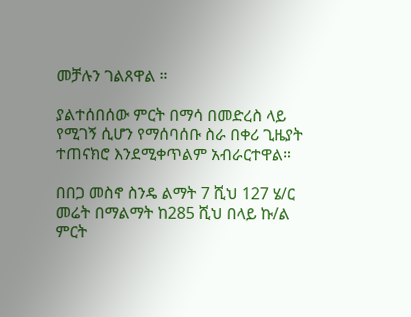መቻሉን ገልጸዋል ።

ያልተሰበሰው ምርት በማሳ በመድረስ ላይ የሚገኝ ሲሆን የማሰባሰቡ ስራ በቀሪ ጊዜያት ተጠናክሮ እንደሚቀጥልም አብራርተዋል።

በበጋ መስኖ ስንዴ ልማት 7 ሺህ 127 ሄ/ር መሬት በማልማት ከ285 ሺህ በላይ ኩ/ል ምርት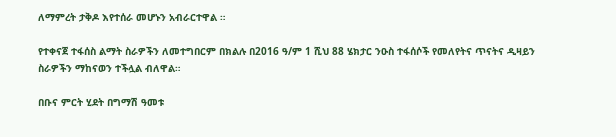ለማምረት ታቅዶ እየተሰራ መሆኑን አብራርተዋል ።

የተቀናጀ ተፋሰስ ልማት ስራዎችን ለመተግበርም በክልሉ በ2016 ዓ/ም 1 ሺህ 88 ሄክታር ንዑስ ተፋሰሶች የመለየትና ጥናትና ዲዛይን ስራዎችን ማከናወን ተችሏል ብለዋል።

በቡና ምርት ሂደት በግማሽ ዓመቱ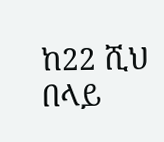ከ22 ሺህ በላይ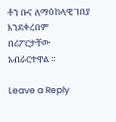ቶን ቡና ለማዕከላዊ ገበያ እንደቀረበም በሪፖርታቸው አብራርተዋል ።

Leave a Reply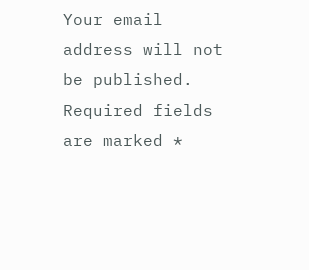Your email address will not be published. Required fields are marked *